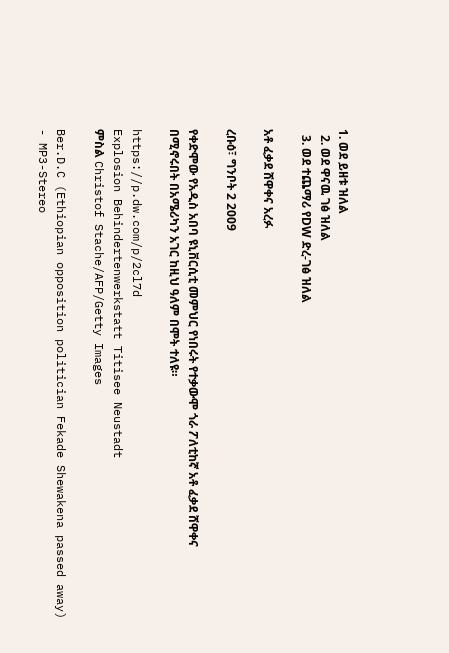1. ወደ ይዘቱ ዝለል
  2. ወደ ዋናዉ ገፅ ዝለል
  3. ወደ ተጨማሪ የDW ድረ-ገፅ ዝለል

አቶ ፈቃደ ሸዋቀና አረፉ

ረቡዕ፣ ግንቦት 2 2009

የቀድሞው የአዲስ አበባ ዩኒቨርሲቲ መምህር የነበሩት የተቃውሞ ጎራ ፖለቲከኛ አቶ ፈቃደ ሸዋቀና በሚኖሩበት በአሜሪካን አገር ከዚህ ዓለም በሞት ተለዩ።

https://p.dw.com/p/2cl7d
Explosion Behindertenwerkstatt Titisee Neustadt
ምስል Christof Stache/AFP/Getty Images

Ber.D.C (Ethiopian opposition politician Fekade Shewakena passed away) - MP3-Stereo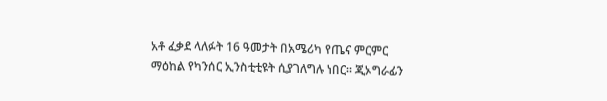አቶ ፈቃደ ላለፉት 16 ዓመታት በአሜሪካ የጤና ምርምር ማዕከል የካንሰር ኢንስቲቲዩት ሲያገለግሉ ነበር። ጂኦግራፊን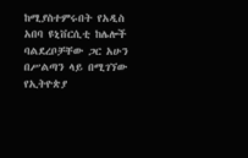ከሚያስተምሩበት የአዲስ አበባ ዩኒቨርሲቲ ከሌሎች ባልደረቦቻቸው ጋር አሁን በሥልጣን ላይ በሚገኘው የኢትዮጵያ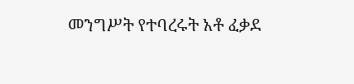መንግሥት የተባረሩት አቶ ፈቃደ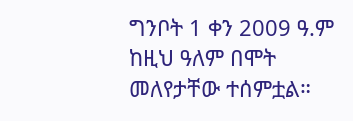ግንቦት 1 ቀን 2009 ዓ.ም ከዚህ ዓለም በሞት መለየታቸው ተሰምቷል።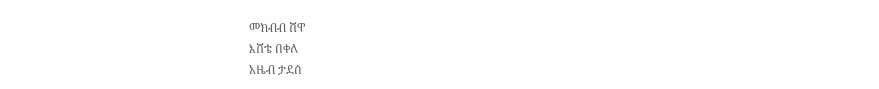መክብብ ሸዋ
እሸቴ በቀለ
አዜብ ታደሰ